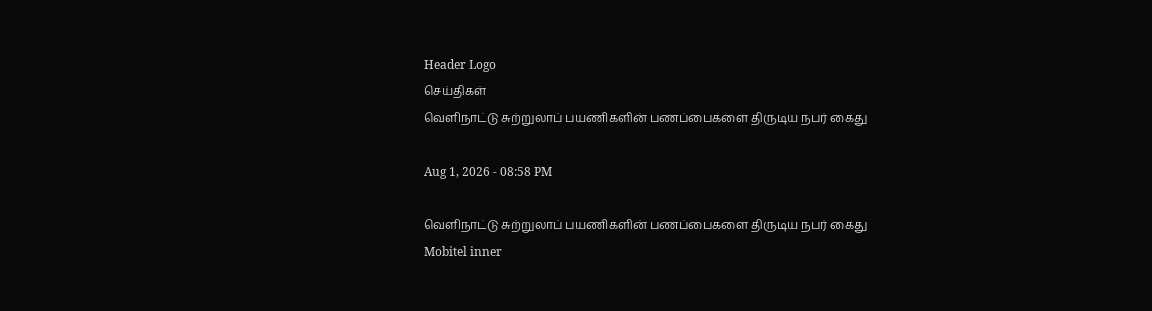Header Logo
செய்திகள்
வௌிநாட்டு சுற்றுலாப் பயணிகளின் பணப்பைகளை திருடிய நபர் கைது

Aug 1, 2026 - 08:58 PM

வௌிநாட்டு சுற்றுலாப் பயணிகளின் பணப்பைகளை திருடிய நபர் கைது
Mobitel inner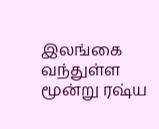இலங்கை வந்துள்ள மூன்று ரஷ்ய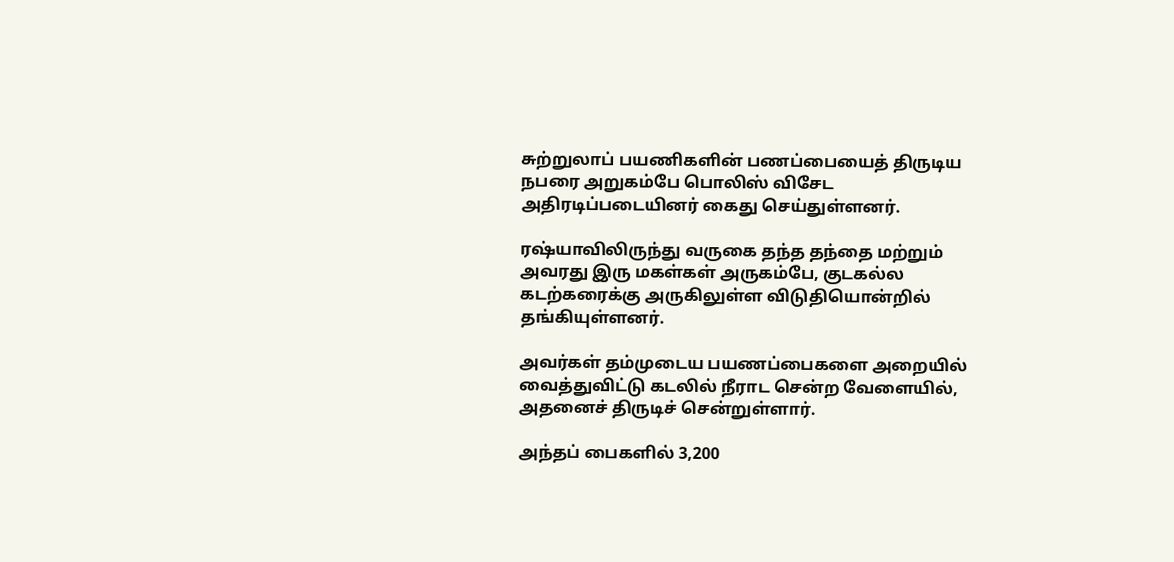சுற்றுலாப் பயணிகளின் பணப்பையைத் திருடிய நபரை அறுகம்பே பொலிஸ் விசேட அதிரடிப்படையினர் கைது செய்துள்ளனர்.

ரஷ்யாவிலிருந்து வருகை தந்த தந்தை மற்றும் அவரது இரு மகள்கள் அருகம்பே, குடகல்ல கடற்கரைக்கு அருகிலுள்ள விடுதியொன்றில் தங்கியுள்ளனர்.

அவர்கள் தம்முடைய பயணப்பைகளை அறையில் வைத்துவிட்டு கடலில் நீராட சென்ற வேளையில், அதனைச் திருடிச் சென்றுள்ளார்.

அந்தப் பைகளில் 3,200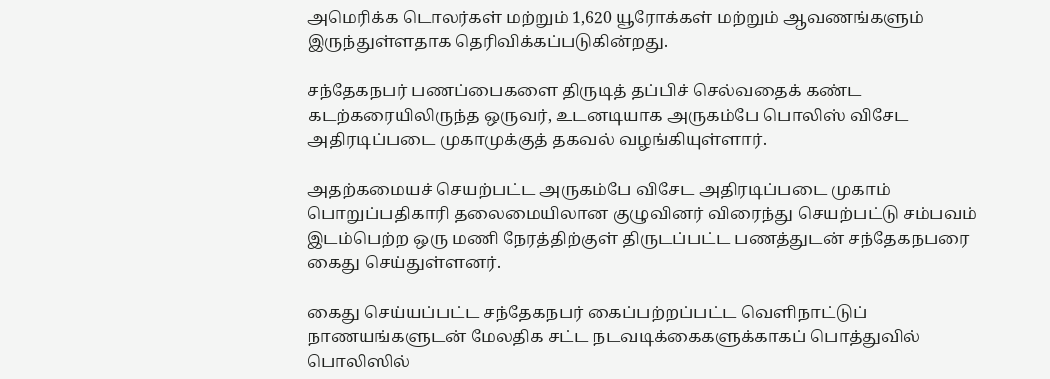அமெரிக்க டொலர்கள் மற்றும் 1,620 யூரோக்கள் மற்றும் ஆவணங்களும் இருந்துள்ளதாக தெரிவிக்கப்படுகின்றது.

சந்தேகநபர் பணப்பைகளை திருடித் தப்பிச் செல்வதைக் கண்ட கடற்கரையிலிருந்த ஒருவர், உடனடியாக அருகம்பே பொலிஸ் விசேட அதிரடிப்படை முகாமுக்குத் தகவல் வழங்கியுள்ளார்.

அதற்கமையச் செயற்பட்ட அருகம்பே விசேட அதிரடிப்படை முகாம் பொறுப்பதிகாரி தலைமையிலான குழுவினர் விரைந்து செயற்பட்டு சம்பவம் இடம்பெற்ற ஒரு மணி நேரத்திற்குள் திருடப்பட்ட பணத்துடன் சந்தேகநபரை கைது செய்துள்ளனர்.

கைது செய்யப்பட்ட சந்தேகநபர் கைப்பற்றப்பட்ட வெளிநாட்டுப் நாணயங்களுடன் மேலதிக சட்ட நடவடிக்கைகளுக்காகப் பொத்துவில் பொலிஸில்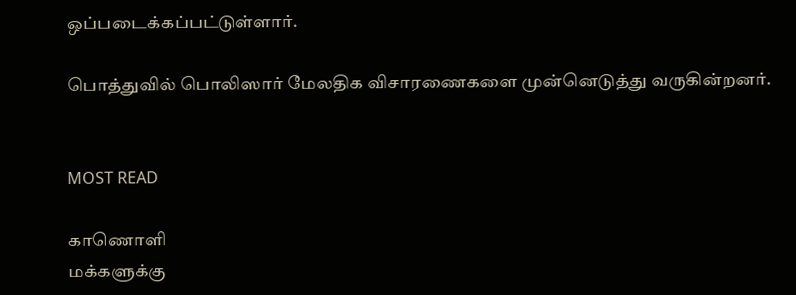ஒப்படைக்கப்பட்டுள்ளார்.

பொத்துவில் பொலிஸார் மேலதிக விசாரணைகளை முன்னெடுத்து வருகின்றனர்.


MOST READ

காணொளி
மக்களுக்கு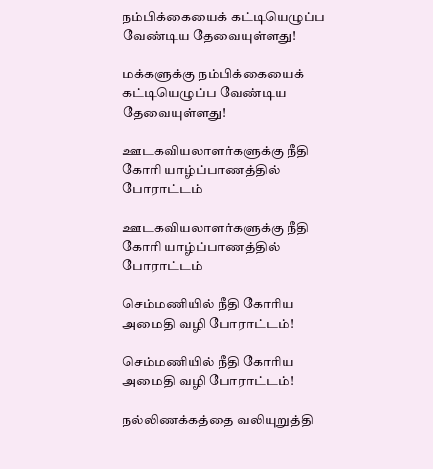நம்பிக்கையைக் கட்டியெழுப்ப வேண்டிய தேவையுள்ளது!

மக்களுக்கு நம்பிக்கையைக் கட்டியெழுப்ப வேண்டிய தேவையுள்ளது!

ஊடகவியலாளர்களுக்கு நீதி கோரி யாழ்ப்பாணத்தில் போராட்டம்

ஊடகவியலாளர்களுக்கு நீதி கோரி யாழ்ப்பாணத்தில் போராட்டம்

செம்மணியில் நீதி கோரிய அமைதி வழி போராட்டம்!

செம்மணியில் நீதி கோரிய அமைதி வழி போராட்டம்!

நல்லிணக்கத்தை வலியுறுத்தி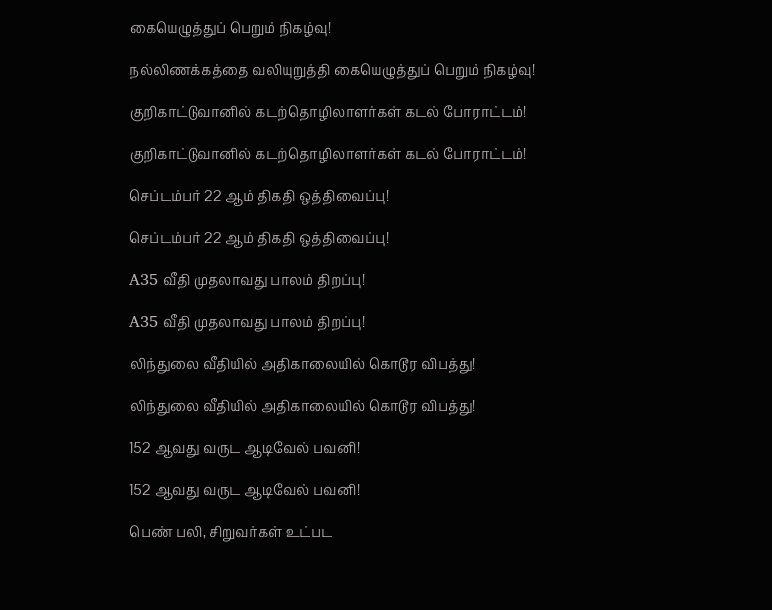கையெழுத்துப் பெறும் நிகழ்வு!

நல்லிணக்கத்தை வலியுறுத்தி கையெழுத்துப் பெறும் நிகழ்வு!

குறிகாட்டுவானில் கடற்தொழிலாளர்கள் கடல் போராட்டம்!

குறிகாட்டுவானில் கடற்தொழிலாளர்கள் கடல் போராட்டம்!

செப்டம்பர் 22 ஆம் திகதி ஒத்திவைப்பு!

செப்டம்பர் 22 ஆம் திகதி ஒத்திவைப்பு!

A35 வீதி முதலாவது பாலம் திறப்பு!

A35 வீதி முதலாவது பாலம் திறப்பு!

லிந்துலை வீதியில் அதிகாலையில் கொடூர விபத்து!

லிந்துலை வீதியில் அதிகாலையில் கொடூர விபத்து!

152 ஆவது வருட ஆடிவேல் பவனி!

152 ஆவது வருட ஆடிவேல் பவனி!

பெண் பலி, சிறுவர்கள் உட்பட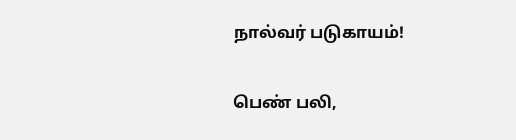நால்வர் படுகாயம்!

பெண் பலி,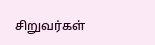சிறுவர்கள்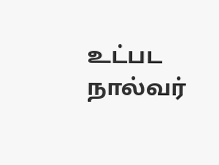உட்பட நால்வர்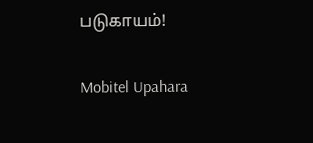படுகாயம்!

Mobitel Upahara